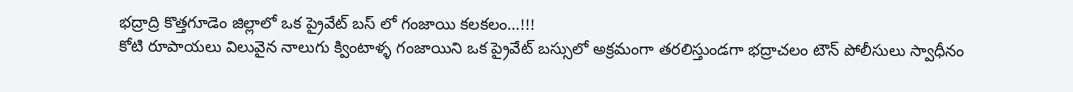భద్రాద్రి కొత్తగూడెం జిల్లాలో ఒక ప్రైవేట్ బస్ లో గంజాయి కలకలం…!!!
కోటి రూపాయలు విలువైన నాలుగు క్వింటాళ్ళ గంజాయిని ఒక ప్రైవేట్ బస్సులో అక్రమంగా తరలిస్తుండగా భద్రాచలం టౌన్ పోలీసులు స్వాధీనం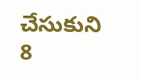చేసుకుని 8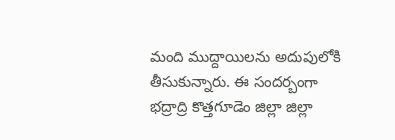మంది ముద్దాయిలను అదుపులోకి తీసుకున్నారు. ఈ సందర్బంగా భద్రాద్రి కొత్తగూడెం జిల్లా జిల్లా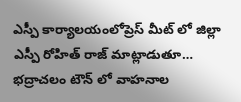ఎస్పీ కార్యాలయంలోప్రెస్ మీట్ లో జిల్లా ఎస్పీ రోహిత్ రాజ్ మాట్లాడుతూ… భద్రాచలం టౌన్ లో వాహనాల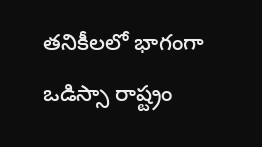తనికీలలో భాగంగా ఒడిస్సా రాష్ట్రం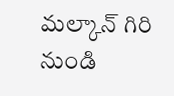మల్కాన్ గిరి నుండి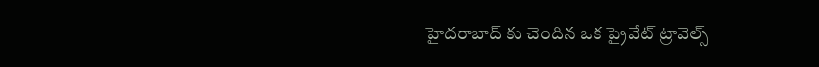హైదరాబాద్ కు చెందిన ఒక ప్రైవేట్ ట్రావెల్స్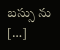బస్సు ను […]